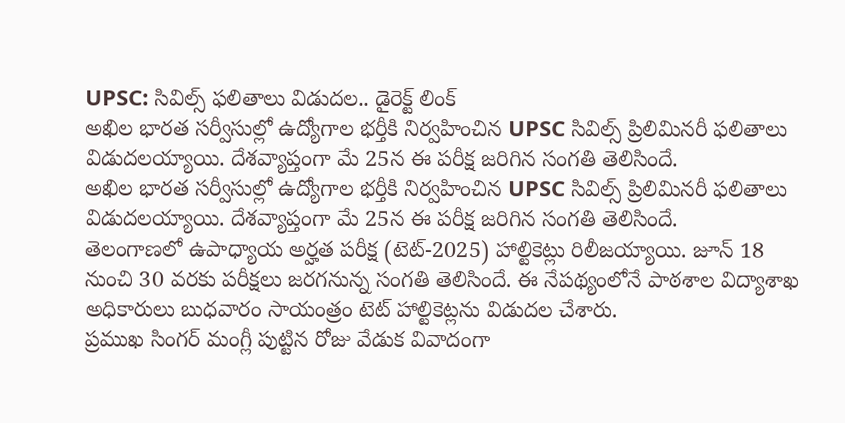UPSC: సివిల్స్ ఫలితాలు విడుదల.. డైరెక్ట్ లింక్
అఖిల భారత సర్వీసుల్లో ఉద్యోగాల భర్తీకి నిర్వహించిన UPSC సివిల్స్ ప్రిలిమినరీ ఫలితాలు విడుదలయ్యాయి. దేశవ్యాప్తంగా మే 25న ఈ పరీక్ష జరిగిన సంగతి తెలిసిందే.
అఖిల భారత సర్వీసుల్లో ఉద్యోగాల భర్తీకి నిర్వహించిన UPSC సివిల్స్ ప్రిలిమినరీ ఫలితాలు విడుదలయ్యాయి. దేశవ్యాప్తంగా మే 25న ఈ పరీక్ష జరిగిన సంగతి తెలిసిందే.
తెలంగాణలో ఉపాధ్యాయ అర్హత పరీక్ష (టెట్-2025) హాల్టికెట్లు రిలీజయ్యాయి. జూన్ 18 నుంచి 30 వరకు పరీక్షలు జరగనున్న సంగతి తెలిసిందే. ఈ నేపథ్యంలోనే పాఠశాల విద్యాశాఖ అధికారులు బుధవారం సాయంత్రం టెట్ హాల్టికెట్లను విడుదల చేశారు.
ప్రముఖ సింగర్ మంగ్లీ పుట్టిన రోజు వేడుక వివాదంగా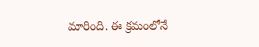మారింది. ఈ క్రమంలోనే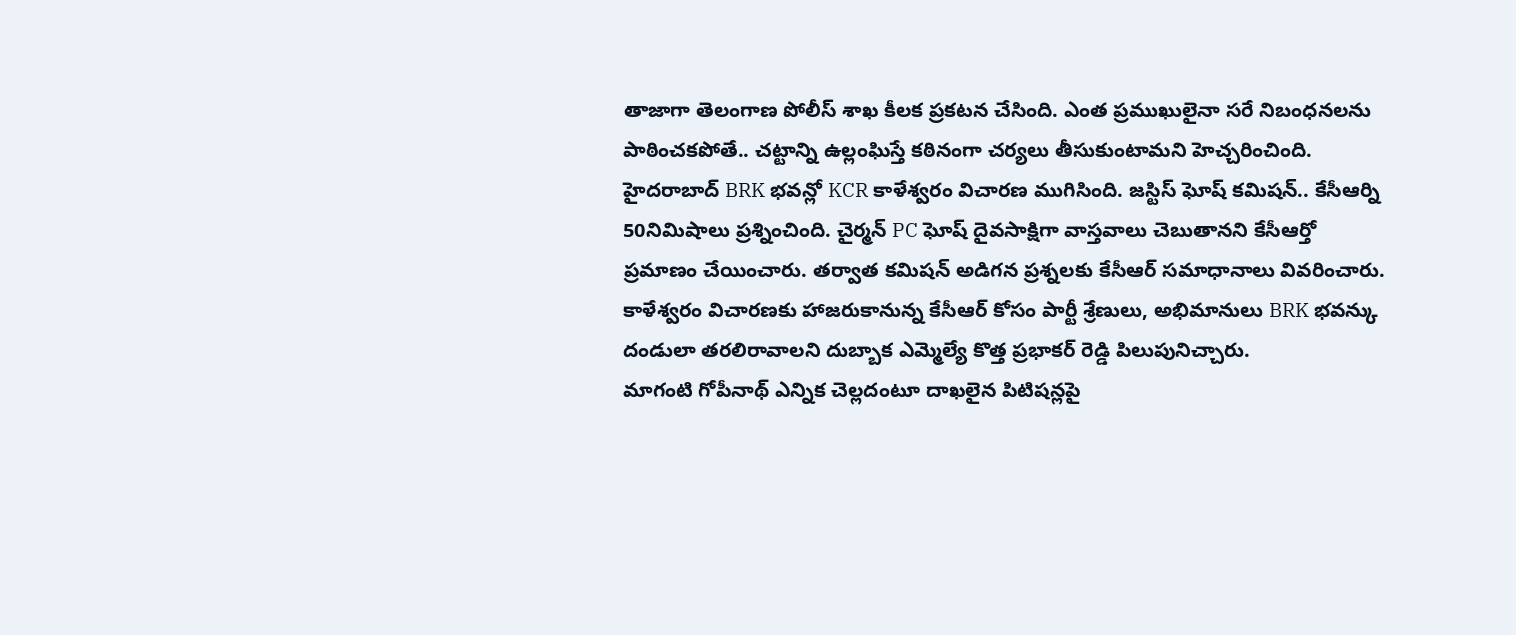తాజాగా తెలంగాణ పోలీస్ శాఖ కీలక ప్రకటన చేసింది. ఎంత ప్రముఖులైనా సరే నిబంధనలను పాఠించకపోతే.. చట్టాన్ని ఉల్లంఘిస్తే కఠినంగా చర్యలు తీసుకుంటామని హెచ్చరించింది.
హైదరాబాద్ BRK భవన్లో KCR కాళేశ్వరం విచారణ ముగిసింది. జస్టిస్ ఘోష్ కమిషన్.. కేసీఆర్ని 50నిమిషాలు ప్రశ్నించింది. చైర్మన్ PC ఘోష్ దైవసాక్షిగా వాస్తవాలు చెబుతానని కేసీఆర్తో ప్రమాణం చేయించారు. తర్వాత కమిషన్ అడిగన ప్రశ్నలకు కేసీఆర్ సమాధానాలు వివరించారు.
కాళేశ్వరం విచారణకు హాజరుకానున్న కేసీఆర్ కోసం పార్టీ శ్రేణులు, అభిమానులు BRK భవన్కు దండులా తరలిరావాలని దుబ్బాక ఎమ్మెల్యే కొత్త ప్రభాకర్ రెడ్డి పిలుపునిచ్చారు.
మాగంటి గోపీనాథ్ ఎన్నిక చెల్లదంటూ దాఖలైన పిటిషన్లపై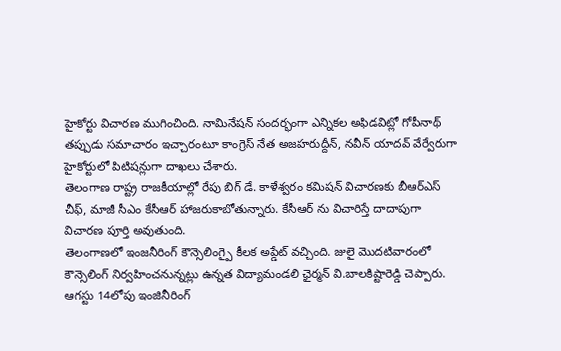హైకోర్టు విచారణ ముగించింది. నామినేషన్ సందర్భంగా ఎన్నికల అఫిడవిట్లో గోపీనాథ్ తప్పుడు సమాచారం ఇచ్చారంటూ కాంగ్రెస్ నేత అజహరుద్దీన్, నవీన్ యాదవ్ వేర్వేరుగా హైకోర్టులో పిటిషన్లుగా దాఖలు చేశారు.
తెలంగాణ రాష్ట్ర రాజకీయాల్లో రేపు బిగ్ డే. కాళేశ్వరం కమిషన్ విచారణకు బీఆర్ఎస్ చీఫ్, మాజీ సీఎం కేసీఆర్ హాజరుకాబోతున్నారు. కేసీఆర్ ను విచారిస్తే దాదాపుగా విచారణ పూర్తి అవుతుంది.
తెలంగాణలో ఇంజనీరింగ్ కౌన్సెలింగ్పై కీలక అప్డేట్ వచ్చింది. జులై మొదటివారంలో కౌన్సెలింగ్ నిర్వహించనున్నట్లు ఉన్నత విద్యామండలి ఛైర్మన్ వి.బాలకిష్టారెడ్డి చెప్పారు. ఆగస్టు 14లోపు ఇంజినీరింగ్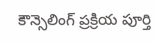కౌన్సెలింగ్ ప్రక్రియ పూర్తి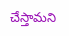చేస్తామని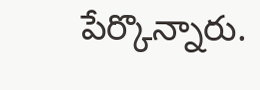పేర్కొన్నారు.